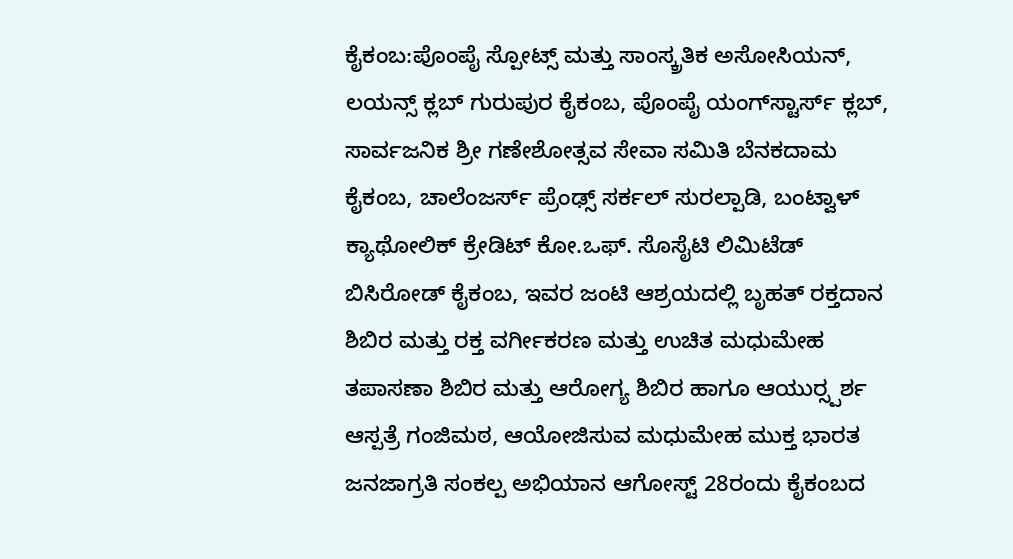ಕೈಕಂಬ:ಪೊಂಪೈ ಸ್ಪೋಟ್ಸ್ ಮತ್ತು ಸಾಂಸ್ಕ್ರತಿಕ ಅಸೋಸಿಯನ್, ಲಯನ್ಸ್ ಕ್ಲಬ್ ಗುರುಪುರ ಕೈಕಂಬ, ಪೊಂಪೈ ಯಂಗ್‍ಸ್ಟಾರ್ಸ್ ಕ್ಲಬ್, ಸಾರ್ವಜನಿಕ ಶ್ರೀ ಗಣೇಶೋತ್ಸವ ಸೇವಾ ಸಮಿತಿ ಬೆನಕದಾಮ ಕೈಕಂಬ, ಚಾಲೆಂಜರ್ಸ್ ಪ್ರೆಂಢ್ಸ್ ಸರ್ಕಲ್ ಸುರಲ್ಪಾಡಿ, ಬಂಟ್ವಾಳ್ ಕ್ಯಾಥೋಲಿಕ್ ಕ್ರೇಡಿಟ್ ಕೋ.ಒಫ್. ಸೊಸೈಟಿ ಲಿಮಿಟೆಡ್ ಬಿಸಿರೋಡ್ ಕೈಕಂಬ, ಇವರ ಜಂಟಿ ಆಶ್ರಯದಲ್ಲಿ ಬೃಹತ್ ರಕ್ತದಾನ ಶಿಬಿರ ಮತ್ತು ರಕ್ತ ವರ್ಗೀಕರಣ ಮತ್ತು ಉಚಿತ ಮಧುಮೇಹ ತಪಾಸಣಾ ಶಿಬಿರ ಮತ್ತು ಆರೋಗ್ಯ ಶಿಬಿರ ಹಾಗೂ ಆಯುರ್‍ಸ್ಪರ್ಶ ಆಸ್ಪತ್ರೆ ಗಂಜಿಮಠ, ಆಯೋಜಿಸುವ ಮಧುಮೇಹ ಮುಕ್ತ ಭಾರತ ಜನಜಾಗ್ರತಿ ಸಂಕಲ್ಪ ಅಭಿಯಾನ ಆಗೋಸ್ಟ್ 28ರಂದು ಕೈಕಂಬದ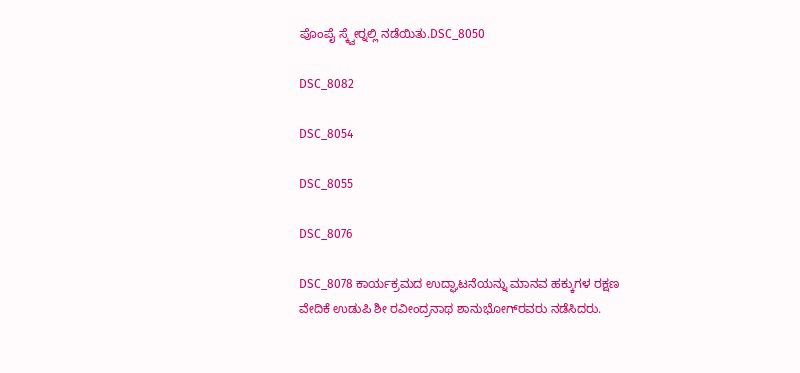ಪೊಂಪೈ ಸ್ಕ್ವೇರ್‍ನಲ್ಲಿ ನಡೆಯಿತು.DSC_8050

DSC_8082

DSC_8054

DSC_8055

DSC_8076

DSC_8078 ಕಾರ್ಯಕ್ರಮದ ಉದ್ಘಾಟನೆಯನ್ನು ಮಾನವ ಹಕ್ಕುಗಳ ರಕ್ಷಣ ವೇದಿಕೆ ಉಡುಪಿ ಶೀ ರವೀಂದ್ರನಾಥ ಶಾನುಭೋಗ್‍ರವರು ನಡೆಸಿದರು.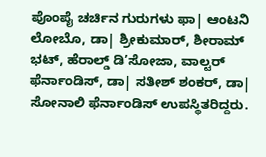ಪೊಂಪೈ ಚರ್ಚಿನ ಗುರುಗಳು ಫಾ| ಆಂಟನಿ ಲೋಬೊ, ಡಾ| ಶ್ರೀಕುಮಾರ್, ಶೀರಾಮ್ ಭಟ್, ಹೆರಾಲ್ಡ್ ಡಿ’ಸೋಜಾ, ವಾಲ್ಟರ್ ಫೆರ್ನಾಂಡಿಸ್, ಡಾ| ಸತೀಶ್ ಶಂಕರ್, ಡಾ| ಸೋನಾಲಿ ಫೆರ್ನಾಂಡಿಸ್ ಉಪಸ್ಥಿತರಿದ್ದರು.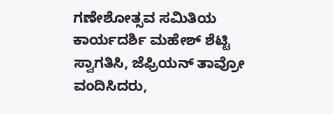ಗಣೇಶೋತ್ಸವ ಸಮಿತಿಯ ಕಾರ್ಯದರ್ಶಿ ಮಹೇಶ್ ಶೆಟ್ಟಿ ಸ್ವಾಗತಿಸಿ, ಜೆಫ್ರಿಯನ್ ತಾವ್ರೋ ವಂದಿಸಿದರು,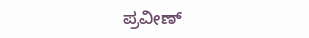ಪ್ರವೀಣ್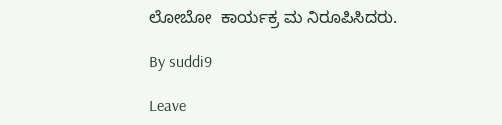ಲೋಬೋ  ಕಾರ್ಯಕ್ರ ಮ ನಿರೂಪಿಸಿದರು.

By suddi9

Leave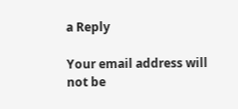a Reply

Your email address will not be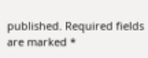published. Required fields are marked *